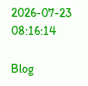2026-07-23 08:16:14

Blog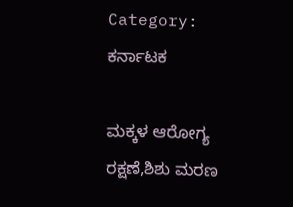Category: ಕರ್ನಾಟಕ

ಮಕ್ಕಳ ಆರೋಗ್ಯ ರಕ್ಷಣೆ,ಶಿಶು ಮರಣ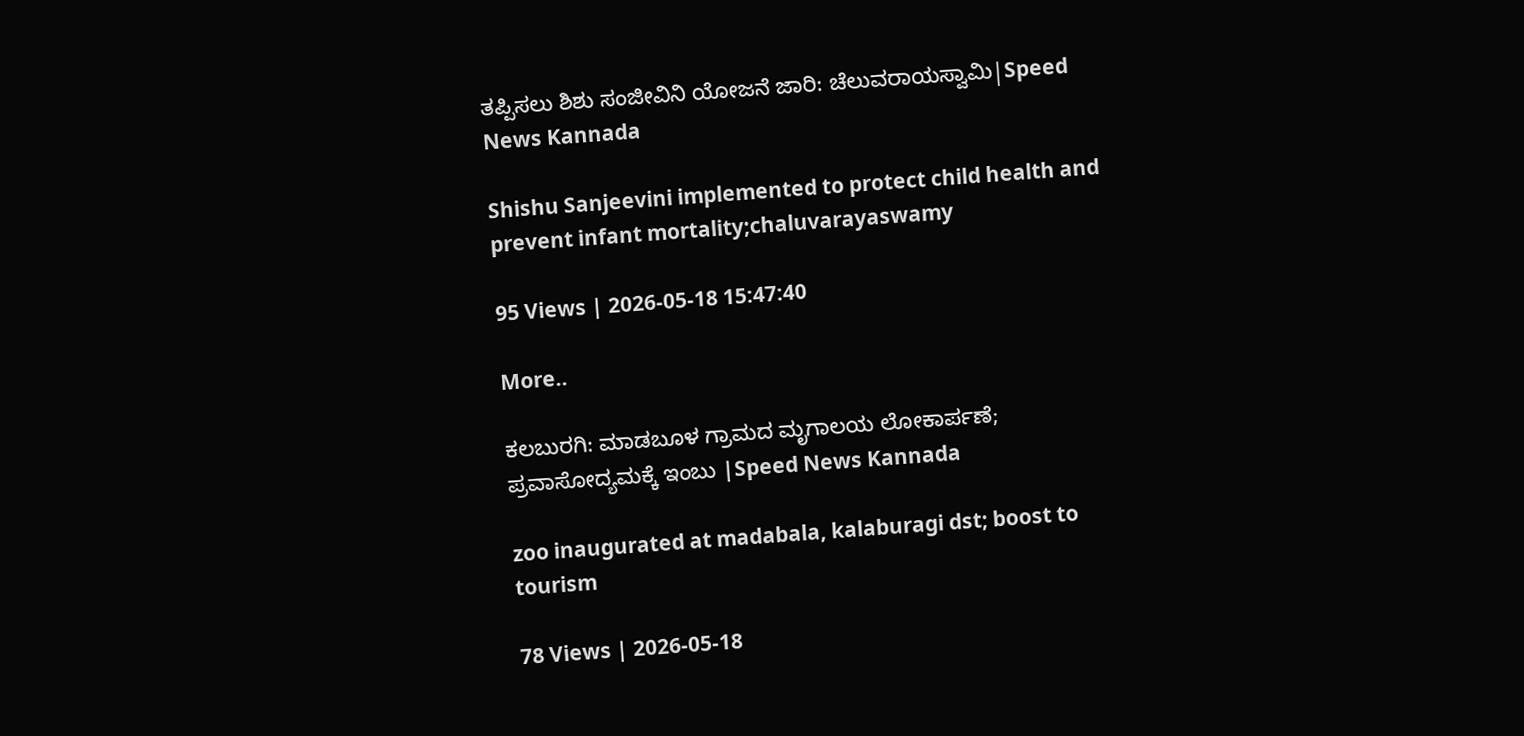ತಪ್ಪಿಸಲು ಶಿಶು ಸಂಜೀವಿನಿ ಯೋಜನೆ ಜಾರಿ: ಚೆಲುವರಾಯಸ್ವಾಮಿ|Speed News Kannada

Shishu Sanjeevini implemented to protect child health and prevent infant mortality;chaluvarayaswamy

95 Views | 2026-05-18 15:47:40

More..

ಕಲಬುರಗಿ: ಮಾಡಬೂಳ ಗ್ರಾಮದ ಮೃಗಾಲಯ ಲೋಕಾರ್ಪಣೆ; ಪ್ರವಾಸೋದ್ಯಮಕ್ಕೆ ಇಂಬು |Speed News Kannada

zoo inaugurated at madabala, kalaburagi dst; boost to tourism

78 Views | 2026-05-18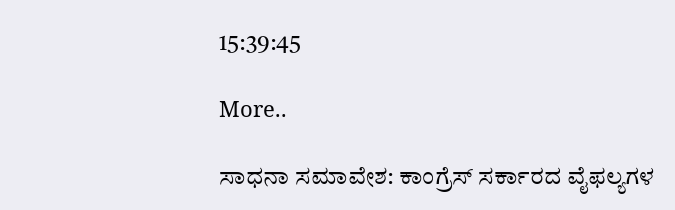15:39:45

More..

ಸಾಧನಾ ಸಮಾವೇಶ: ಕಾಂಗ್ರೆಸ್‌ ಸರ್ಕಾರದ ವೈಫಲ್ಯಗಳ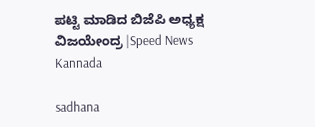ಪಟ್ಟಿ ಮಾಡಿದ ಬಿಜೆಪಿ ಅಧ್ಯಕ್ಷ ವಿಜಯೇಂದ್ರ |Speed News Kannada

sadhana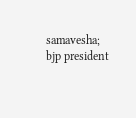samavesha; bjp president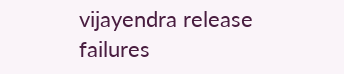vijayendra release failures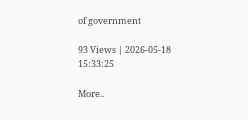of government

93 Views | 2026-05-18 15:33:25

More..